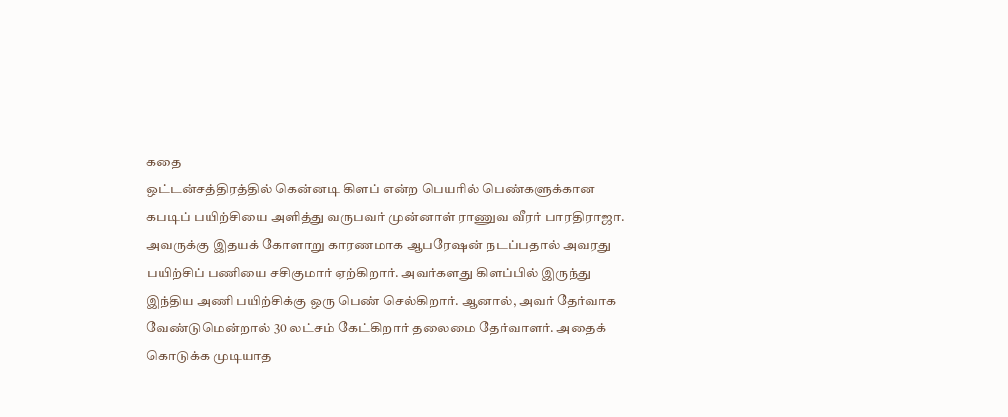கதை
ஒட்டன்சத்திரத்தில் கென்னடி கிளப் என்ற பெயரில் பெண்களுக்கான கபடிப் பயிற்சியை அளித்து வருபவர் முன்னாள் ராணுவ வீரர் பாரதிராஜா. அவருக்கு இதயக் கோளாறு காரணமாக ஆபரேஷன் நடப்பதால் அவரது பயிற்சிப் பணியை சசிகுமார் ஏற்கிறார். அவர்களது கிளப்பில் இருந்து இந்திய அணி பயிற்சிக்கு ஒரு பெண் செல்கிறார். ஆனால், அவர் தேர்வாக வேண்டுமென்றால் 30 லட்சம் கேட்கிறார் தலைமை தேர்வாளர். அதைக் கொடுக்க முடியாத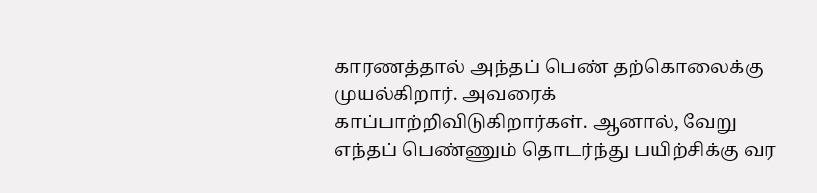காரணத்தால் அந்தப் பெண் தற்கொலைக்கு முயல்கிறார். அவரைக் காப்பாற்றிவிடுகிறார்கள். ஆனால், வேறு எந்தப் பெண்ணும் தொடர்ந்து பயிற்சிக்கு வர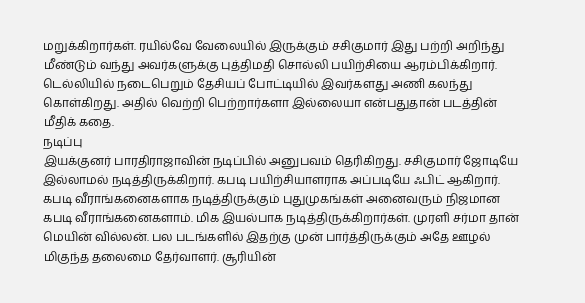மறுக்கிறார்கள். ரயில்வே வேலையில் இருக்கும் சசிகுமார் இது பற்றி அறிந்து மீண்டும் வந்து அவர்களுக்கு புத்திமதி சொல்லி பயிற்சியை ஆரம்பிக்கிறார். டெல்லியில் நடைபெறும் தேசியப் போட்டியில் இவர்களது அணி கலந்து கொள்கிறது. அதில் வெற்றி பெற்றார்களா இல்லையா என்பதுதான் படத்தின் மீதிக் கதை.
நடிப்பு
இயக்குனர் பாரதிராஜாவின் நடிப்பில் அனுபவம் தெரிகிறது. சசிகுமார் ஜோடியே இல்லாமல் நடித்திருக்கிறார். கபடி பயிற்சியாளராக அப்படியே ஃபிட் ஆகிறார். கபடி வீராங்கனைகளாக நடித்திருக்கும் புதுமுகங்கள் அனைவரும் நிஜமான கபடி வீராங்கனைகளாம். மிக இயல்பாக நடித்திருக்கிறார்கள். முரளி சர்மா தான் மெயின் வில்லன். பல படங்களில் இதற்கு முன் பார்த்திருக்கும் அதே ஊழல் மிகுந்த தலைமை தேர்வாளர். சூரியின்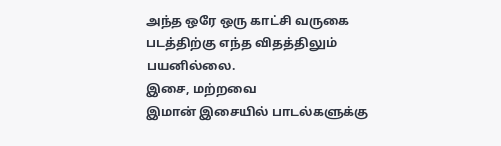அந்த ஒரே ஒரு காட்சி வருகை படத்திற்கு எந்த விதத்திலும் பயனில்லை.
இசை, மற்றவை
இமான் இசையில் பாடல்களுக்கு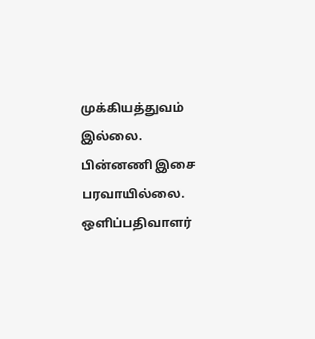முக்கியத்துவம் இல்லை. பின்னணி இசை பரவாயில்லை. ஒளிப்பதிவாளர்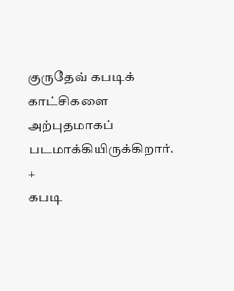குருதேவ் கபடிக் காட்சிகளை அற்புதமாகப் படமாக்கியிருக்கிறார்.
+
கபடி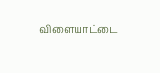விளையாட்டை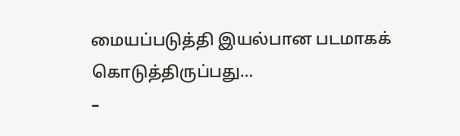மையப்படுத்தி இயல்பான படமாகக் கொடுத்திருப்பது…
–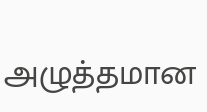அழுத்தமான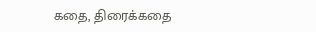கதை, திரைக்கதை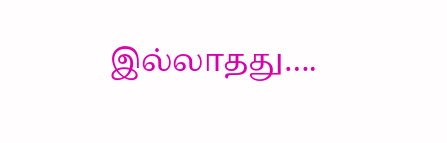இல்லாதது….